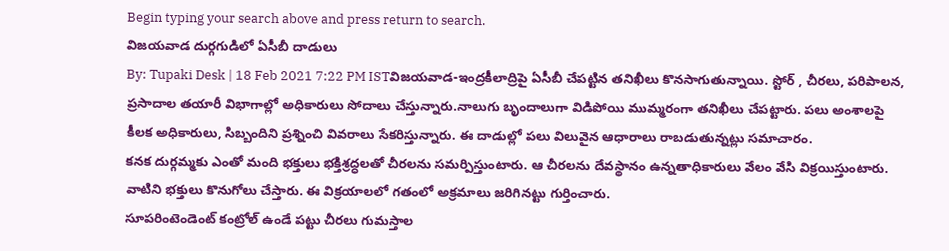Begin typing your search above and press return to search.
విజయవాడ దుర్గగుడిలో ఏసీబీ దాడులు
By: Tupaki Desk | 18 Feb 2021 7:22 PM ISTవిజయవాడ-ఇంద్రకీలాద్రిపై ఏసీబీ చేపట్టిన తనిఖీలు కొనసాగుతున్నాయి. స్టోర్ , చీరలు, పరిపాలన, ప్రసాదాల తయారీ విభాగాల్లో అధికారులు సోదాలు చేస్తున్నారు.నాలుగు బృందాలుగా విడిపోయి ముమ్మరంగా తనిఖీలు చేపట్టారు. పలు అంశాలపై కీలక అధికారులు, సిబ్బందిని ప్రశ్నించి వివరాలు సేకరిస్తున్నారు. ఈ దాడుల్లో పలు విలువైన ఆధారాలు రాబడుతున్నట్లు సమాచారం.
కనక దుర్గమ్మకు ఎంతో మంది భక్తులు భక్తిశ్రద్ధలతో చీరలను సమర్పిస్తుంటారు. ఆ చీరలను దేవస్థానం ఉన్నతాధికారులు వేలం వేసి విక్రయిస్తుంటారు. వాటిని భక్తులు కొనుగోలు చేస్తారు. ఈ విక్రయాలలో గతంలో అక్రమాలు జరిగినట్టు గుర్తించారు.
సూపరింటెండెంట్ కంట్రోల్ ఉండే పట్టు చీరలు గుమస్తాల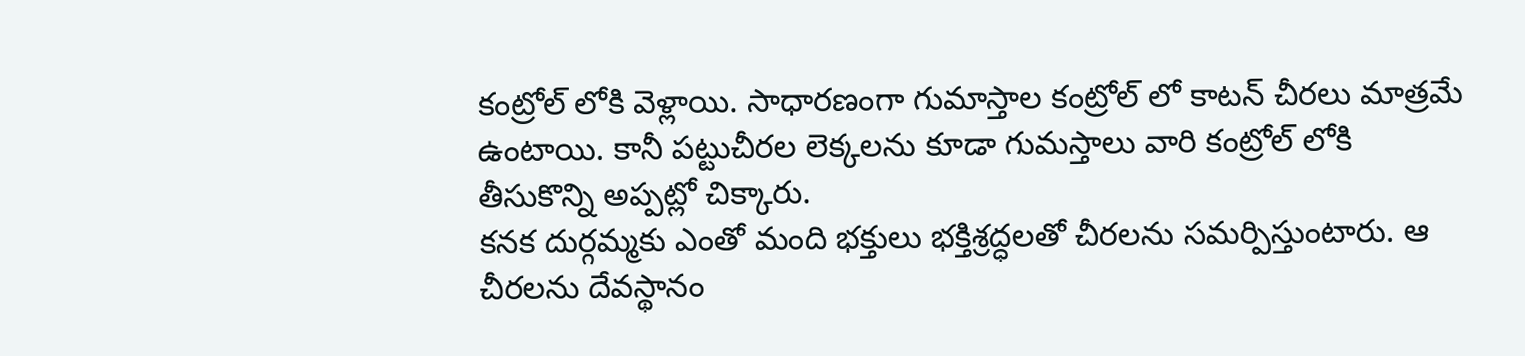కంట్రోల్ లోకి వెళ్లాయి. సాధారణంగా గుమాస్తాల కంట్రోల్ లో కాటన్ చీరలు మాత్రమే ఉంటాయి. కానీ పట్టుచీరల లెక్కలను కూడా గుమస్తాలు వారి కంట్రోల్ లోకి తీసుకొన్ని అప్పట్లో చిక్కారు.
కనక దుర్గమ్మకు ఎంతో మంది భక్తులు భక్తిశ్రద్ధలతో చీరలను సమర్పిస్తుంటారు. ఆ చీరలను దేవస్థానం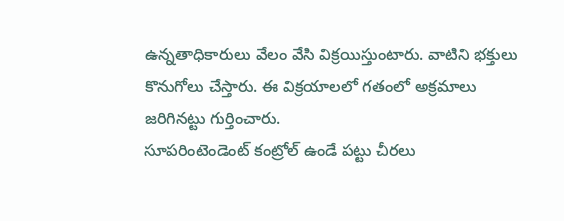ఉన్నతాధికారులు వేలం వేసి విక్రయిస్తుంటారు. వాటిని భక్తులు కొనుగోలు చేస్తారు. ఈ విక్రయాలలో గతంలో అక్రమాలు జరిగినట్టు గుర్తించారు.
సూపరింటెండెంట్ కంట్రోల్ ఉండే పట్టు చీరలు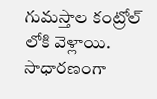గుమస్తాల కంట్రోల్ లోకి వెళ్లాయి. సాధారణంగా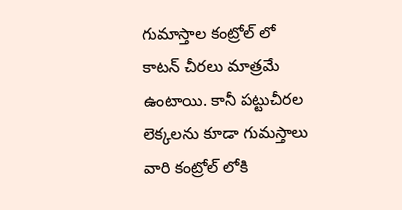గుమాస్తాల కంట్రోల్ లో కాటన్ చీరలు మాత్రమే ఉంటాయి. కానీ పట్టుచీరల లెక్కలను కూడా గుమస్తాలు వారి కంట్రోల్ లోకి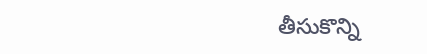తీసుకొన్ని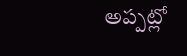అప్పట్లో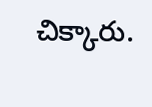చిక్కారు.